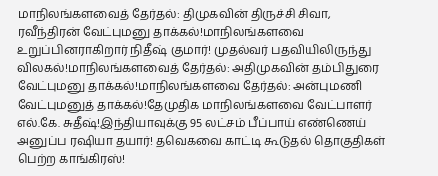மாநிலங்களவைத் தேர்தல்: திமுகவின் திருச்சி சிவா, ரவீந்திரன் வேட்புமனு தாக்கல்!மாநிலங்களவை உறுப்பினராகிறார் நிதீஷ் குமார்! முதல்வர் பதவியிலிருந்து விலகல்!மாநிலங்களவைத் தேர்தல்: அதிமுகவின் தம்பிதுரை வேட்புமனு தாக்கல்!மாநிலங்களவை தேர்தல்: அன்புமணி வேட்புமனுத் தாக்கல்!தேமுதிக மாநிலங்களவை வேட்பாளர் எல்.கே. சுதீஷ்!இந்தியாவுக்கு 95 லட்சம் பீப்பாய் எண்ணெய் அனுப்ப ரஷியா தயார்! தவெகவை காட்டி கூடுதல் தொகுதிகள் பெற்ற காங்கிரஸ்!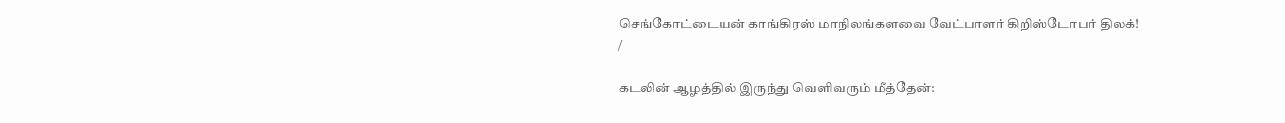செங்கோட்டையன் காங்கிரஸ் மாநிலங்களவை வேட்பாளர் கிறிஸ்டோபர் திலக்!
/

கடலின் ஆழத்தில் இருந்து வெளிவரும் மீத்தேன்: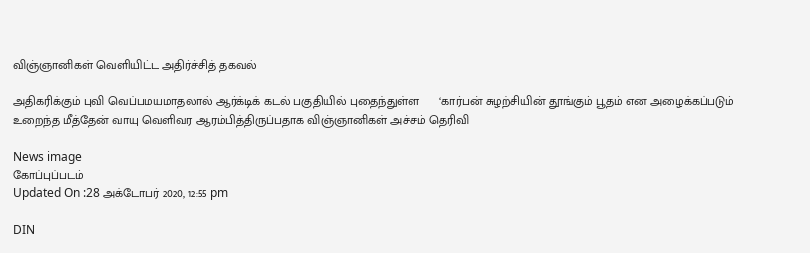விஞ்ஞானிகள் வெளியிட்ட அதிர்ச்சித் தகவல்

அதிகரிக்கும் புவி வெப்பமயமாதலால் ஆர்க்டிக் கடல் பகுதியில் புதைந்துள்ள      ‘கார்பன் சுழற்சியின் தூங்கும் பூதம் என அழைக்கப்படும் உறைந்த மீத்தேன் வாயு வெளிவர ஆரம்பித்திருப்பதாக விஞ்ஞானிகள் அச்சம் தெரிவி

News image
கோப்புப்படம்
Updated On :28 அக்டோபர் 2020, 12:55 pm

DIN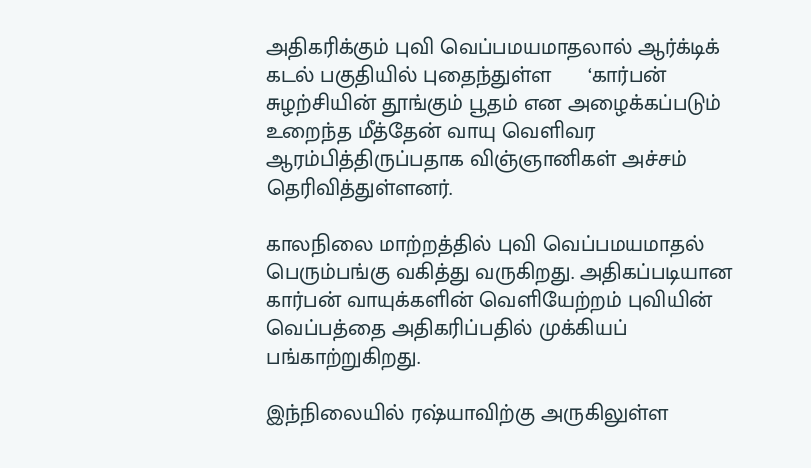அதிகரிக்கும் புவி வெப்பமயமாதலால் ஆர்க்டிக் கடல் பகுதியில் புதைந்துள்ள      ‘கார்பன் சுழற்சியின் தூங்கும் பூதம் என அழைக்கப்படும் உறைந்த மீத்தேன் வாயு வெளிவர ஆரம்பித்திருப்பதாக விஞ்ஞானிகள் அச்சம் தெரிவித்துள்ளனர்.

காலநிலை மாற்றத்தில் புவி வெப்பமயமாதல் பெரும்பங்கு வகித்து வருகிறது. அதிகப்படியான கார்பன் வாயுக்களின் வெளியேற்றம் புவியின் வெப்பத்தை அதிகரிப்பதில் முக்கியப் பங்காற்றுகிறது.

இந்நிலையில் ரஷ்யாவிற்கு அருகிலுள்ள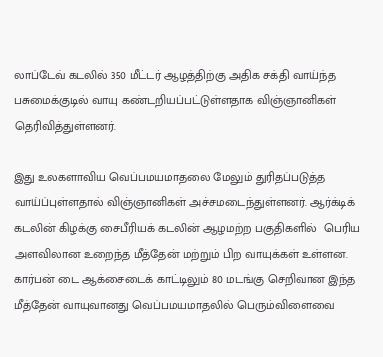லாப்டேவ் கடலில் 350 மீட்டர் ஆழத்திற்கு அதிக சக்தி வாய்ந்த பசுமைக்குடில் வாயு கண்டறியப்பட்டுள்ளதாக விஞ்ஞானிகள் தெரிவித்துள்ளனர்.

இது உலகளாவிய வெப்பமயமாதலை மேலும் துரிதப்படுத்த வாய்ப்புள்ளதால் விஞ்ஞானிகள் அச்சமடைந்துள்ளனர். ஆர்க்டிக் கடலின் கிழக்கு சைபீரியக் கடலின் ஆழமற்ற பகுதிகளில்  பெரிய அளவிலான உறைந்த மீத்தேன் மற்றும் பிற வாயுக்கள் உள்ளன. கார்பன் டை ஆக்சைடைக் காட்டிலும் 80 மடங்கு செறிவான இந்த மீத்தேன் வாயுவானது வெப்பமயமாதலில் பெரும்விளைவை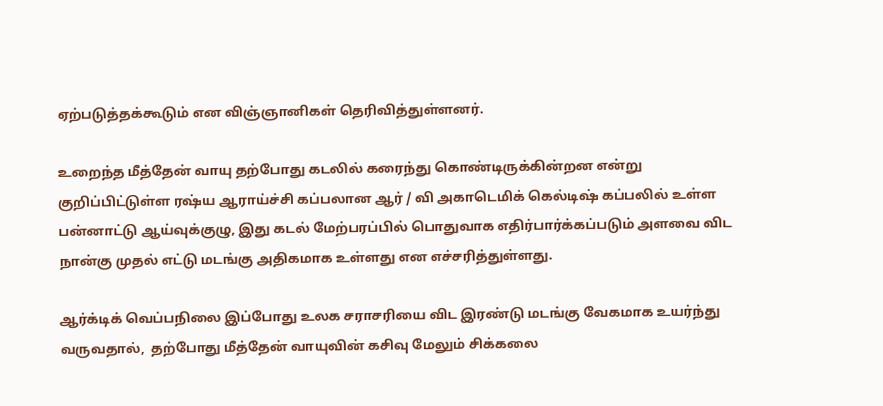ஏற்படுத்தக்கூடும் என விஞ்ஞானிகள் தெரிவித்துள்ளனர்.

உறைந்த மீத்தேன் வாயு தற்போது கடலில் கரைந்து கொண்டிருக்கின்றன என்று குறிப்பிட்டுள்ள ரஷ்ய ஆராய்ச்சி கப்பலான ஆர் / வி அகாடெமிக் கெல்டிஷ் கப்பலில் உள்ள பன்னாட்டு ஆய்வுக்குழு, இது கடல் மேற்பரப்பில் பொதுவாக எதிர்பார்க்கப்படும் அளவை விட நான்கு முதல் எட்டு மடங்கு அதிகமாக உள்ளது என எச்சரித்துள்ளது.

ஆர்க்டிக் வெப்பநிலை இப்போது உலக சராசரியை விட இரண்டு மடங்கு வேகமாக உயர்ந்து வருவதால்,  தற்போது மீத்தேன் வாயுவின் கசிவு மேலும் சிக்கலை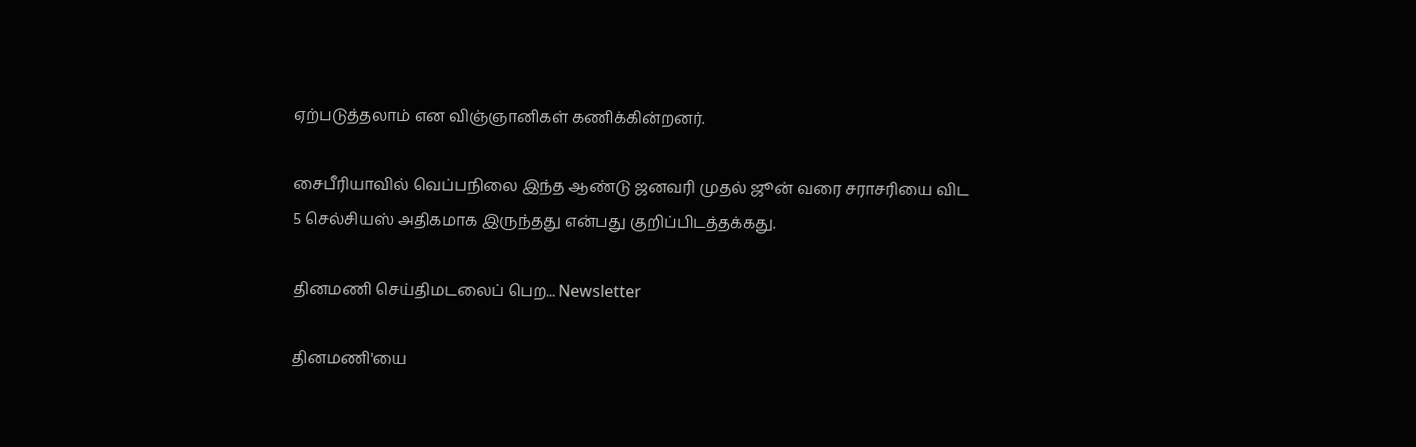ஏற்படுத்தலாம் என விஞ்ஞானிகள் கணிக்கின்றனர்.

சைபீரியாவில் வெப்பநிலை இந்த ஆண்டு ஜனவரி முதல் ஜூன் வரை சராசரியை விட 5 செல்சியஸ் அதிகமாக இருந்தது என்பது குறிப்பிடத்தக்கது.

தினமணி செய்திமடலைப் பெற... Newsletter

தினமணி'யை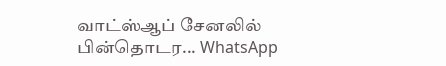வாட்ஸ்ஆப் சேனலில் பின்தொடர... WhatsApp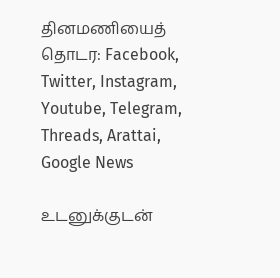தினமணியைத் தொடர: Facebook, Twitter, Instagram, Youtube, Telegram, Threads, Arattai, Google News

உடனுக்குடன்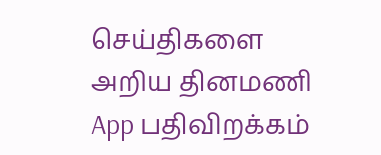செய்திகளை அறிய தினமணி App பதிவிறக்கம்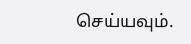செய்யவும்.